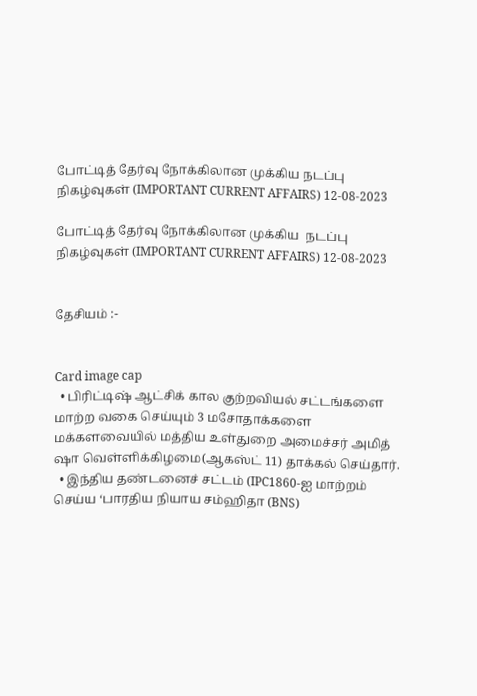போட்டித் தேர்வு நோக்கிலான முக்கிய நடப்பு நிகழ்வுகள் (IMPORTANT CURRENT AFFAIRS) 12-08-2023

போட்டித் தேர்வு நோக்கிலான முக்கிய  நடப்பு நிகழ்வுகள் (IMPORTANT CURRENT AFFAIRS) 12-08-2023


தேசியம் :-


Card image cap
  • பிரிட்டிஷ் ஆட்சிக் கால குற்றவியல் சட்டங்களை மாற்ற வகை செய்யும் 3 மசோதாக்களை மக்களவையில் மத்திய உள்துறை அமைச்சர் அமித் ஷா வெள்ளிக்கிழமை(ஆகஸ்ட் 11) தாக்கல் செய்தார்.
  • இந்திய தண்டனைச் சட்டம் (IPC1860-ஐ மாற்றம் செய்ய ‘பாரதிய நியாய சம்ஹிதா (BNS)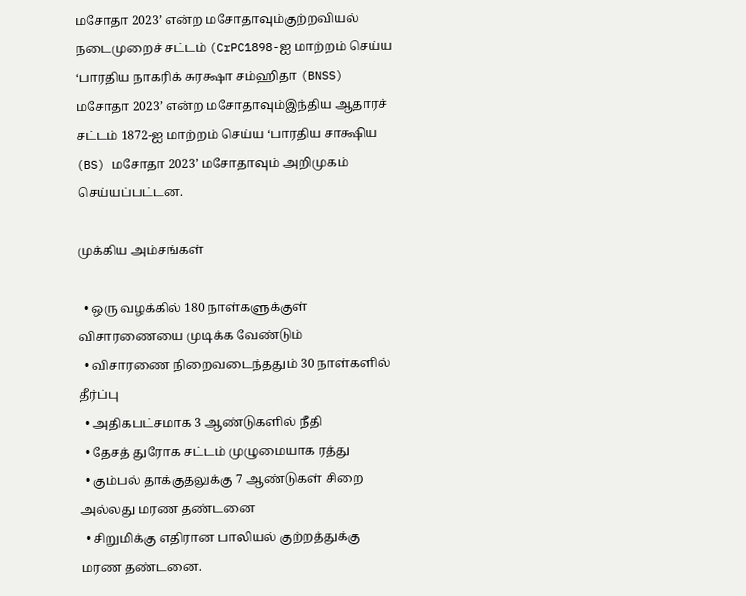மசோதா 2023’ என்ற மசோதாவும்குற்றவியல் நடைமுறைச் சட்டம் (CrPC1898-ஐ மாற்றம் செய்ய ‘பாரதிய நாகரிக் சுரக்ஷா சம்ஹிதா (BNSS) மசோதா 2023’ என்ற மசோதாவும்இந்திய ஆதாரச் சட்டம் 1872-ஐ மாற்றம் செய்ய ‘பாரதிய சாக்ஷிய (BS) மசோதா 2023’ மசோதாவும் அறிமுகம் செய்யப்பட்டன.

முக்கிய அம்சங்கள்

  • ஒரு வழக்கில் 180 நாள்களுக்குள் விசாரணையை முடிக்க வேண்டும்
  • விசாரணை நிறைவடைந்ததும் 30 நாள்களில் தீர்ப்பு
  • அதிகபட்சமாக 3 ஆண்டுகளில் நீதி
  • தேசத் துரோக சட்டம் முழுமையாக ரத்து
  • கும்பல் தாக்குதலுக்கு 7 ஆண்டுகள் சிறை அல்லது மரண தண்டனை
  • சிறுமிக்கு எதிரான பாலியல் குற்றத்துக்கு மரண தண்டனை.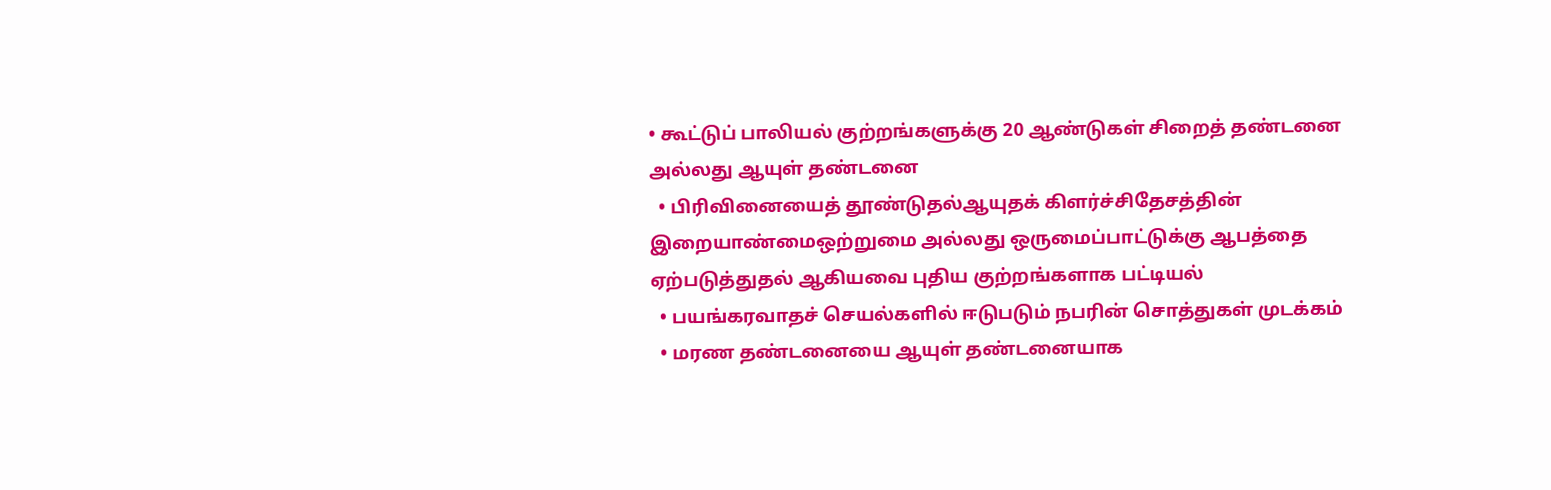• கூட்டுப் பாலியல் குற்றங்களுக்கு 20 ஆண்டுகள் சிறைத் தண்டனை அல்லது ஆயுள் தண்டனை
  • பிரிவினையைத் தூண்டுதல்ஆயுதக் கிளர்ச்சிதேசத்தின் இறையாண்மைஒற்றுமை அல்லது ஒருமைப்பாட்டுக்கு ஆபத்தை ஏற்படுத்துதல் ஆகியவை புதிய குற்றங்களாக பட்டியல்
  • பயங்கரவாதச் செயல்களில் ஈடுபடும் நபரின் சொத்துகள் முடக்கம்
  • மரண தண்டனையை ஆயுள் தண்டனையாக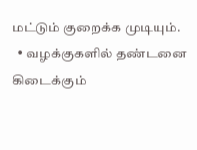மட்டும் குறைக்க முடியும்.
  • வழக்குகளில் தண்டனை கிடைக்கும்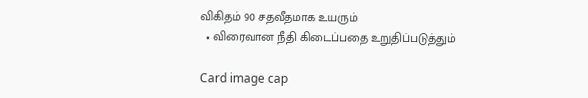விகிதம் 90 சதவீதமாக உயரும்
  • விரைவான நீதி கிடைப்பதை உறுதிப்படுத்தும்

Card image cap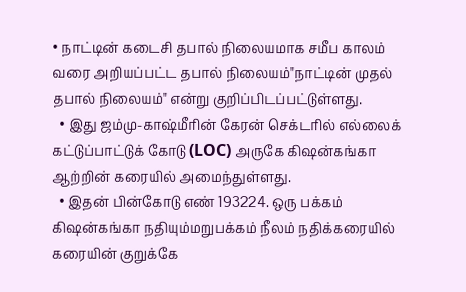• நாட்டின் கடைசி தபால் நிலையமாக சமீப காலம் வரை அறியப்பட்ட தபால் நிலையம்"நாட்டின் முதல் தபால் நிலையம்" என்று குறிப்பிடப்பட்டுள்ளது.
  • இது ஜம்மு-காஷ்மீரின் கேரன் செக்டரில் எல்லைக் கட்டுப்பாட்டுக் கோடு (LOC) அருகே கிஷன்கங்கா ஆற்றின் கரையில் அமைந்துள்ளது.
  • இதன் பின்கோடு எண் 193224. ஒரு பக்கம் கிஷன்கங்கா நதியும்மறுபக்கம் நீலம் நதிக்கரையில் கரையின் குறுக்கே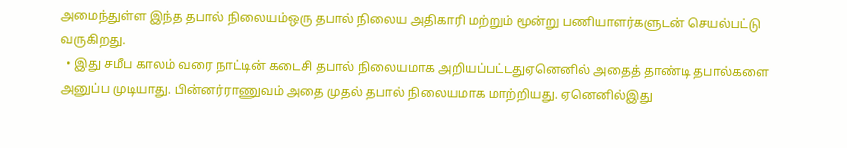அமைந்துள்ள இந்த தபால் நிலையம்ஒரு தபால் நிலைய அதிகாரி மற்றும் மூன்று பணியாளர்களுடன் செயல்பட்டு வருகிறது.
  • இது சமீப காலம் வரை நாட்டின் கடைசி தபால் நிலையமாக அறியப்பட்டதுஏனெனில் அதைத் தாண்டி தபால்களை அனுப்ப முடியாது. பின்னர்ராணுவம் அதை முதல் தபால் நிலையமாக மாற்றியது. ஏனெனில்இது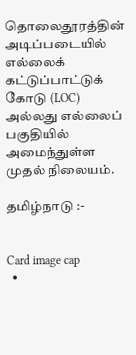தொலைதூரத்தின் அடிப்படையில் எல்லைக் கட்டுப்பாட்டுக் கோடு (LOC) அல்லது எல்லைப் பகுதியில் அமைந்துள்ள முதல் நிலையம்.

தமிழ்நாடு :-


Card image cap
  •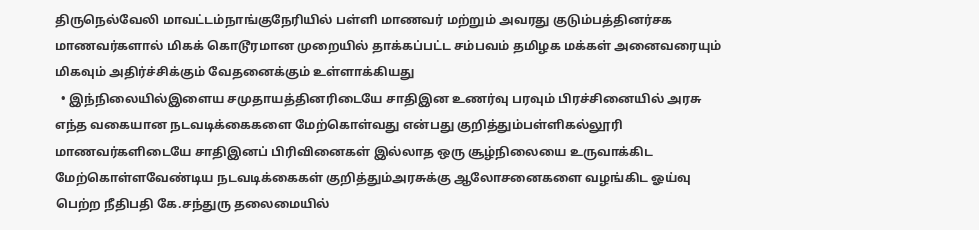திருநெல்வேலி மாவட்டம்நாங்குநேரியில் பள்ளி மாணவர் மற்றும் அவரது குடும்பத்தினர்சக மாணவர்களால் மிகக் கொடூரமான முறையில் தாக்கப்பட்ட சம்பவம் தமிழக மக்கள் அனைவரையும் மிகவும் அதிர்ச்சிக்கும் வேதனைக்கும் உள்ளாக்கியது
  • இந்நிலையில்இளைய சமுதாயத்தினரிடையே சாதிஇன உணர்வு பரவும் பிரச்சினையில் அரசு எந்த வகையான நடவடிக்கைகளை மேற்கொள்வது என்பது குறித்தும்பள்ளிகல்லூரி மாணவர்களிடையே சாதிஇனப் பிரிவினைகள் இல்லாத ஒரு சூழ்நிலையை உருவாக்கிட மேற்கொள்ளவேண்டிய நடவடிக்கைகள் குறித்தும்அரசுக்கு ஆலோசனைகளை வழங்கிட ஓய்வு பெற்ற நீதிபதி கே.சந்துரு தலைமையில்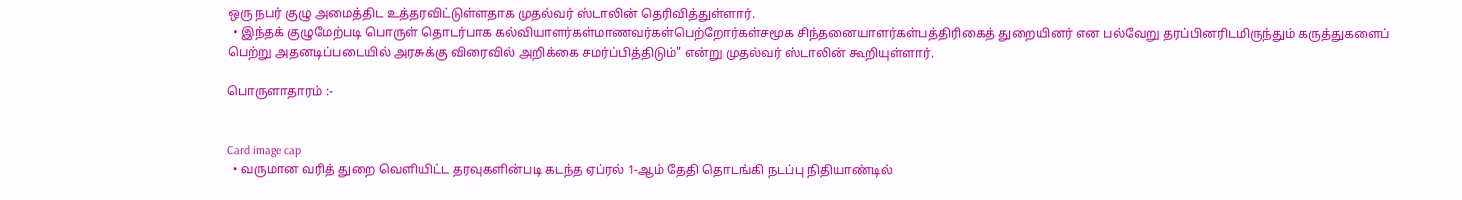ஒரு நபர் குழு அமைத்திட உத்தரவிட்டுள்ளதாக முதல்வர் ஸ்டாலின் தெரிவித்துள்ளார்.
  • இந்தக் குழுமேற்படி பொருள் தொடர்பாக கல்வியாளர்கள்மாணவர்கள்பெற்றோர்கள்சமூக சிந்தனையாளர்கள்பத்திரிகைத் துறையினர் என பல்வேறு தரப்பினரிடமிருந்தும் கருத்துகளைப் பெற்று அதனடிப்படையில் அரசுக்கு விரைவில் அறிக்கை சமர்ப்பித்திடும்" என்று முதல்வர் ஸ்டாலின் கூறியுள்ளார்.

பொருளாதாரம் :-


Card image cap
  • வருமான வரித் துறை வெளியிட்ட தரவுகளின்படி கடந்த ஏப்ரல் 1-ஆம் தேதி தொடங்கி நடப்பு நிதியாண்டில்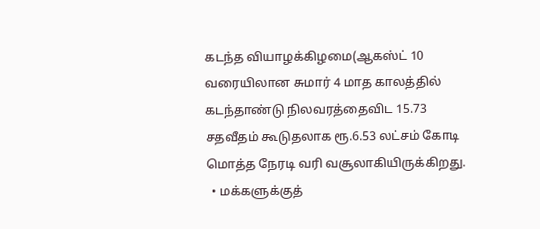கடந்த வியாழக்கிழமை(ஆகஸ்ட் 10 வரையிலான சுமார் 4 மாத காலத்தில் கடந்தாண்டு நிலவரத்தைவிட 15.73 சதவீதம் கூடுதலாக ரூ.6.53 லட்சம் கோடி மொத்த நேரடி வரி வசூலாகியிருக்கிறது.
  • மக்களுக்குத்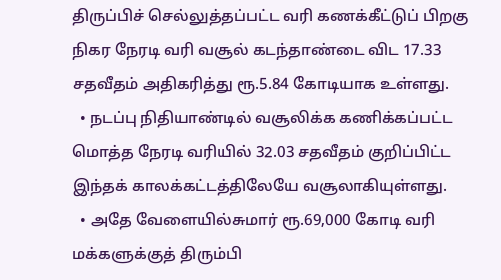திருப்பிச் செல்லுத்தப்பட்ட வரி கணக்கீட்டுப் பிறகு நிகர நேரடி வரி வசூல் கடந்தாண்டை விட 17.33 சதவீதம் அதிகரித்து ரூ.5.84 கோடியாக உள்ளது.
  • நடப்பு நிதியாண்டில் வசூலிக்க கணிக்கப்பட்ட மொத்த நேரடி வரியில் 32.03 சதவீதம் குறிப்பிட்ட இந்தக் காலக்கட்டத்திலேயே வசூலாகியுள்ளது.
  • அதே வேளையில்சுமார் ரூ.69,000 கோடி வரி மக்களுக்குத் திரும்பி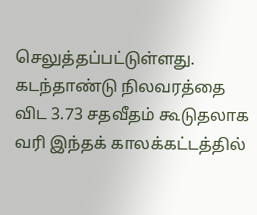செலுத்தப்பட்டுள்ளது. கடந்தாண்டு நிலவரத்தை விட 3.73 சதவீதம் கூடுதலாக வரி இந்தக் காலக்கட்டத்தில்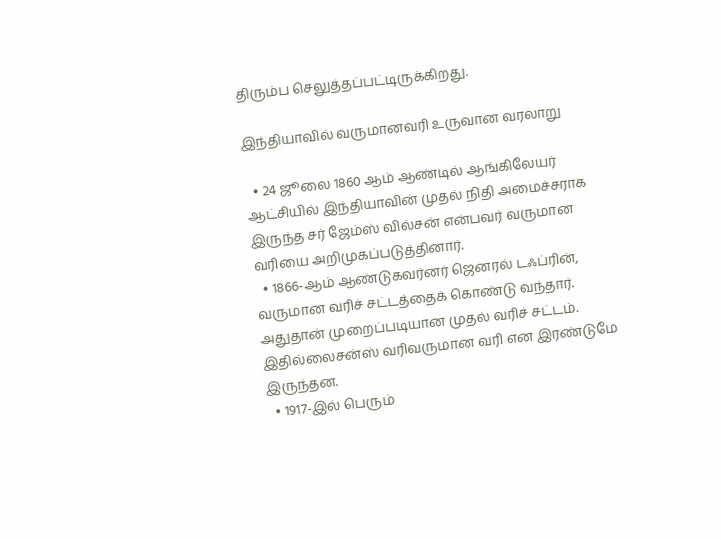திரும்ப செலுத்தப்பட்டிருக்கிறது.

இந்தியாவில் வருமானவரி உருவான வரலாறு

  • 24 ஜூலை 1860 ஆம் ஆண்டில் ஆங்கிலேயர் ஆட்சியில் இந்தியாவின் முதல் நிதி அமைச்சராக இருந்த சர் ஜேம்ஸ் வில்சன் என்பவர் வருமான வரியை அறிமுகப்படுத்தினார்.
  • 1866-ஆம் ஆண்டுகவர்னர் ஜெனரல் டஃப்ரின், வருமான வரிச் சட்டத்தைக் கொண்டு வந்தார். அதுதான் முறைப்படியான முதல் வரிச் சட்டம். இதில்லைசன்ஸ் வரிவருமான வரி என இரண்டுமே இருந்தன.
  • 1917-இல் பெரும்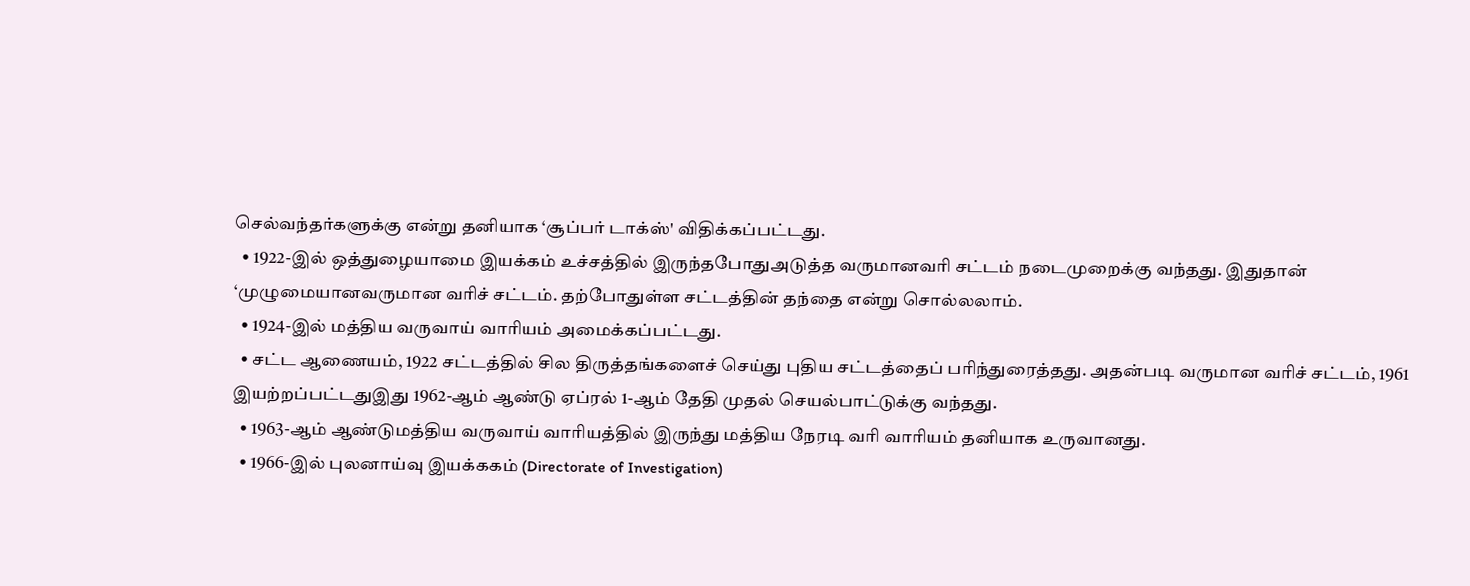செல்வந்தர்களுக்கு என்று தனியாக ‘சூப்பர் டாக்ஸ்' விதிக்கப்பட்டது.
  • 1922-இல் ஒத்துழையாமை இயக்கம் உச்சத்தில் இருந்தபோதுஅடுத்த வருமானவரி சட்டம் நடைமுறைக்கு வந்தது. இதுதான் ‘முழுமையானவருமான வரிச் சட்டம். தற்போதுள்ள சட்டத்தின் தந்தை என்று சொல்லலாம்.
  • 1924-இல் மத்திய வருவாய் வாரியம் அமைக்கப்பட்டது.
  • சட்ட ஆணையம், 1922 சட்டத்தில் சில திருத்தங்களைச் செய்து புதிய சட்டத்தைப் பரிந்துரைத்தது. அதன்படி வருமான வரிச் சட்டம், 1961 இயற்றப்பட்டதுஇது 1962-ஆம் ஆண்டு ஏப்ரல் 1-ஆம் தேதி முதல் செயல்பாட்டுக்கு வந்தது.
  • 1963-ஆம் ஆண்டுமத்திய வருவாய் வாரியத்தில் இருந்து மத்திய நேரடி வரி வாரியம் தனியாக உருவானது.
  • 1966-இல் புலனாய்வு இயக்ககம் (Directorate of Investigation)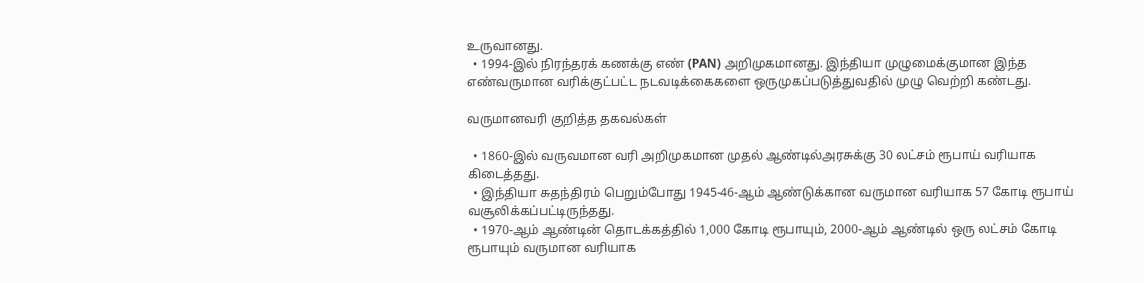உருவானது.
  • 1994-இல் நிரந்தரக் கணக்கு எண் (PAN) அறிமுகமானது. இந்தியா முழுமைக்குமான இந்த எண்வருமான வரிக்குட்பட்ட நடவடிக்கைகளை ஒருமுகப்படுத்துவதில் முழு வெற்றி கண்டது.

வருமானவரி குறித்த தகவல்கள்

  • 1860-இல் வருவமான வரி அறிமுகமான முதல் ஆண்டில்அரசுக்கு 30 லட்சம் ரூபாய் வரியாக கிடைத்தது.
  • இந்தியா சுதந்திரம் பெறும்போது 1945-46-ஆம் ஆண்டுக்கான வருமான வரியாக 57 கோடி ரூபாய் வசூலிக்கப்பட்டிருந்தது.
  • 1970-ஆம் ஆண்டின் தொடக்கத்தில் 1,000 கோடி ரூபாயும், 2000-ஆம் ஆண்டில் ஒரு லட்சம் கோடி ரூபாயும் வருமான வரியாக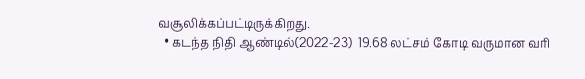வசூலிக்கப்பட்டிருக்கிறது.
  • கடந்த நிதி ஆண்டில்(2022-23)  19.68 லட்சம் கோடி வருமான வரி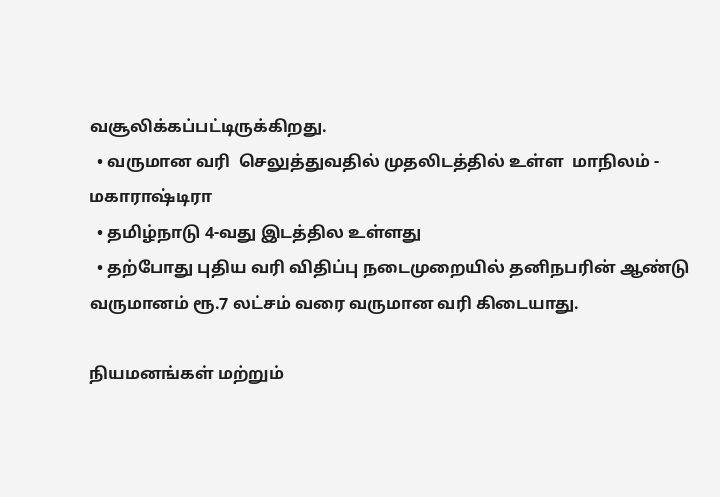வசூலிக்கப்பட்டிருக்கிறது.
  • வருமான வரி  செலுத்துவதில் முதலிடத்தில் உள்ள  மாநிலம் - மகாராஷ்டிரா
  • தமிழ்நாடு 4-வது இடத்தில உள்ளது
  • தற்போது புதிய வரி விதிப்பு நடைமுறையில் தனிநபரின் ஆண்டு வருமானம் ரூ.7 லட்சம் வரை வருமான வரி கிடையாது.

நியமனங்கள் மற்றும்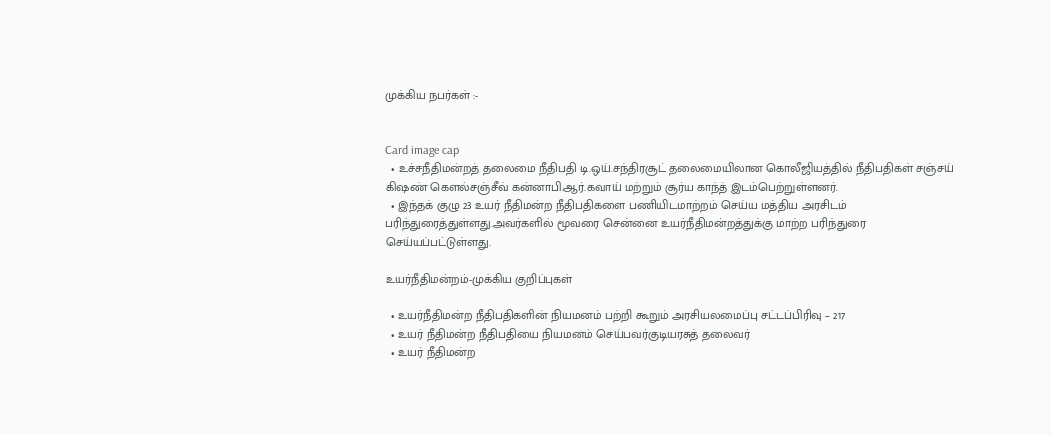முக்கிய நபர்கள் :-


Card image cap
  • உச்சநீதிமன்றத் தலைமை நீதிபதி டி.ஒய்.சந்திரசூட் தலைமையிலான கொலீஜியத்தில் நீதிபதிகள் சஞ்சய் கிஷண் கெளல்சஞ்சீவ் கன்னாபி.ஆர்.கவாய் மற்றும் சூர்ய காந்த் இடம்பெற்றுள்ளனர்.
  • இந்தக் குழு 23 உயர் நீதிமன்ற நீதிபதிகளை பணியிடமாற்றம் செய்ய மத்திய அரசிடம் பரிந்துரைத்துள்ளது.அவர்களில் மூவரை சென்னை உயர்நீதிமன்றத்துக்கு மாற்ற பரிந்துரை செய்யப்பட்டுள்ளது.

உயர்நீதிமன்றம்-முக்கிய குறிப்புகள்

  • உயர்நீதிமன்ற நீதிபதிகளின் நியமனம் பற்றி கூறும் அரசியலமைப்பு சட்டப்பிரிவு – 217
  • உயர் நீதிமன்ற நீதிபதியை நியமனம் செய்பவர்குடியரசுத் தலைவர்
  • உயர் நீதிமன்ற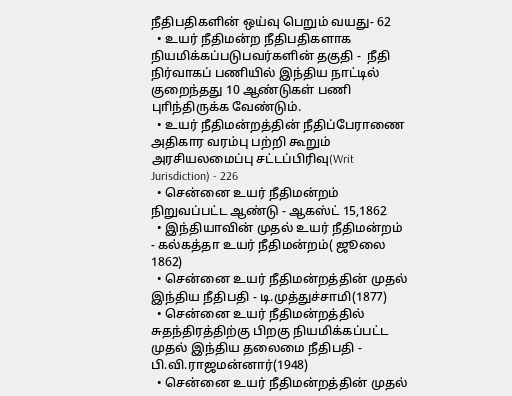நீதிபதிகளின் ஒய்வு பெறும் வயது- 62
  • உயர் நீதிமன்ற நீதிபதிகளாக நியமிக்கப்படுபவர்களின் தகுதி -  நீதி நிர்வாகப் பணியில் இந்திய நாட்டில் குறைந்தது 10 ஆண்டுகள் பணி புாிந்திருக்க வேண்டும்.
  • உயர் நீதிமன்றத்தின் நீதிப்பேராணை அதிகார வரம்பு பற்றி கூறும் அரசியலமைப்பு சட்டப்பிரிவு(Writ Jurisdiction) - 226
  • சென்னை உயர் நீதிமன்றம் நிறுவப்பட்ட ஆண்டு - ஆகஸ்ட் 15,1862
  • இந்தியாவின் முதல் உயர் நீதிமன்றம் - கல்கத்தா உயர் நீதிமன்றம்( ஜூலை 1862)
  • சென்னை உயர் நீதிமன்றத்தின் முதல் இந்திய நீதிபதி - டி.முத்துச்சாமி(1877)
  • சென்னை உயர் நீதிமன்றத்தில் சுதந்திரத்திற்கு பிறகு நியமிக்கப்பட்ட முதல் இந்திய தலைமை நீதிபதி - பி.வி.ராஜமன்னார்(1948)
  • சென்னை உயர் நீதிமன்றத்தின் முதல்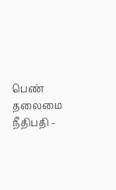பெண் தலைமை நீதிபதி -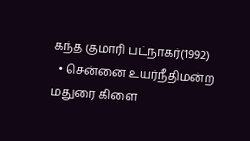கந்த குமாரி பட்நாகர்(1992)
  • சென்னை உயர்நீதிமன்ற மதுரை கிளை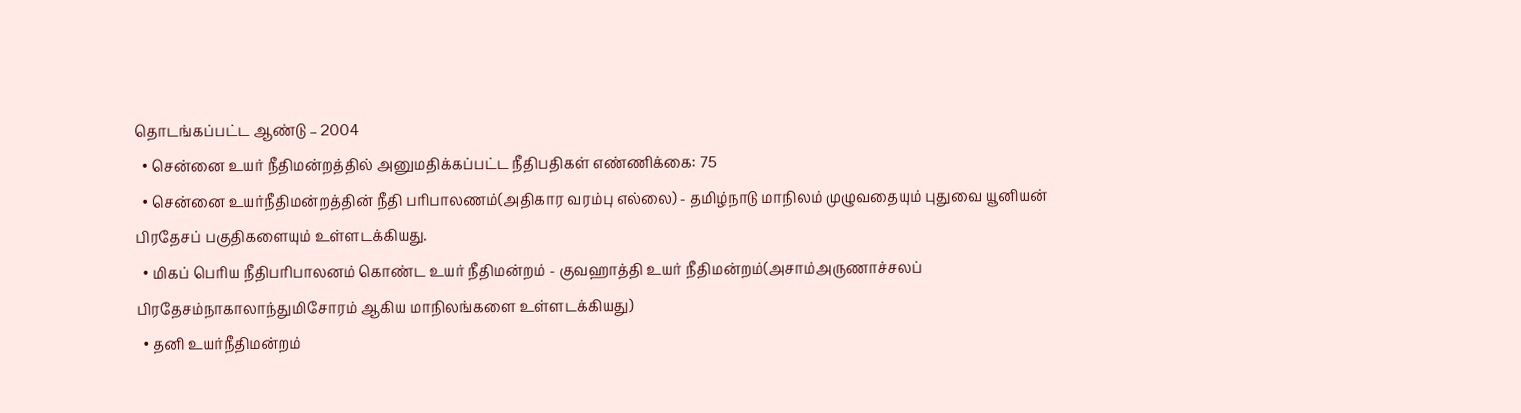தொடங்கப்பட்ட ஆண்டு – 2004
  • சென்னை உயர் நீதிமன்றத்தில் அனுமதிக்கப்பட்ட நீதிபதிகள் எண்ணிக்கை: 75
  • சென்னை உயர்நீதிமன்றத்தின் நீதி பரிபாலணம்(அதிகார வரம்பு எல்லை) - தமிழ்நாடு மாநிலம் முழுவதையும் புதுவை யூனியன் பிரதேசப் பகுதிகளையும் உள்ளடக்கியது.
  • மிகப் பெரிய நீதிபரிபாலனம் கொண்ட உயர் நீதிமன்றம் - குவஹாத்தி உயர் நீதிமன்றம்(அசாம்அருணாச்சலப் பிரதேசம்நாகாலாந்துமிசோரம் ஆகிய மாநிலங்களை உள்ளடக்கியது)
  • தனி உயர்நீதிமன்றம்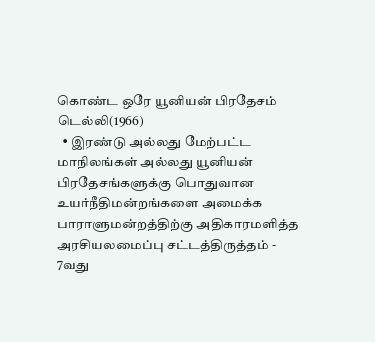கொண்ட ஒரே யூனியன் பிரதேசம் டெல்லி(1966)
  • இரண்டு அல்லது மேற்பட்ட மாநிலங்கள் அல்லது யூனியன் பிரதேசங்களுக்கு பொதுவான உயர்நீதிமன்றங்களை அமைக்க பாராளுமன்றத்திற்கு அதிகாரமளித்த அரசியலமைப்பு சட்டத்திருத்தம் - 7வது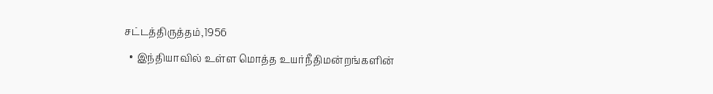சட்டத்திருத்தம்,1956
  • இந்தியாவில் உள்ள மொத்த உயர்நீதிமன்றங்களின்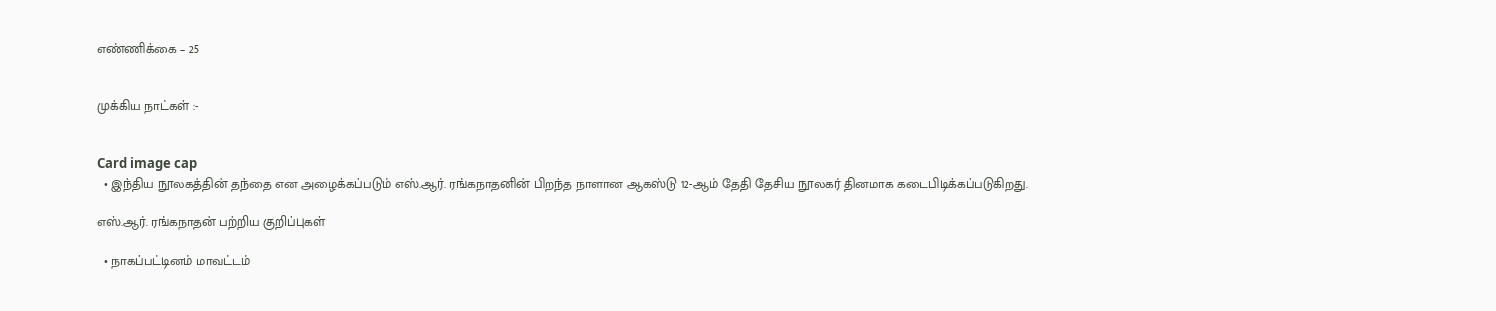எண்ணிக்கை – 25


முக்கிய நாட்கள் :-


Card image cap
  • இந்திய நூலகத்தின் தந்தை என அழைக்கப்படும் எஸ்.ஆர். ரங்கநாதனின் பிறந்த நாளான ஆகஸ்டு 12-ஆம் தேதி தேசிய நூலகர் தினமாக கடைபிடிக்கப்படுகிறது.

எஸ்.ஆர். ரங்கநாதன் பற்றிய குறிப்புகள்

  • நாகப்பட்டினம் மாவட்டம்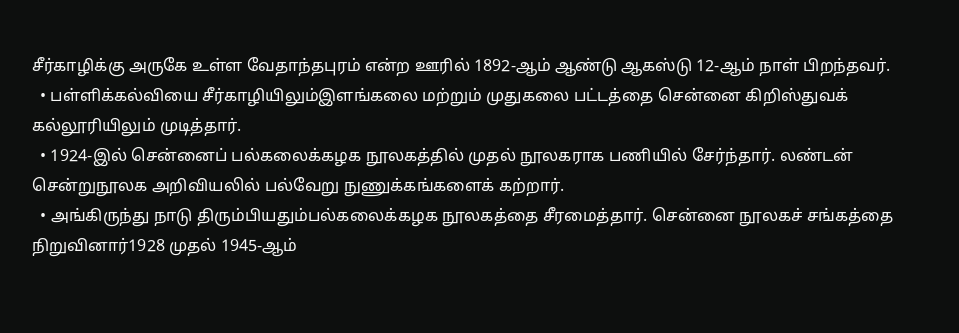சீர்காழிக்கு அருகே உள்ள வேதாந்தபுரம் என்ற ஊரில் 1892-ஆம் ஆண்டு ஆகஸ்டு 12-ஆம் நாள் பிறந்தவர்.
  • பள்ளிக்கல்வியை சீர்காழியிலும்இளங்கலை மற்றும் முதுகலை பட்டத்தை சென்னை கிறிஸ்துவக் கல்லூரியிலும் முடித்தார்.
  • 1924-இல் சென்னைப் பல்கலைக்கழக நூலகத்தில் முதல் நூலகராக பணியில் சேர்ந்தார். லண்டன் சென்றுநூலக அறிவியலில் பல்வேறு நுணுக்கங்களைக் கற்றார்.
  • அங்கிருந்து நாடு திரும்பியதும்பல்கலைக்கழக நூலகத்தை சீரமைத்தார். சென்னை நூலகச் சங்கத்தை நிறுவினார்1928 முதல் 1945-ஆம்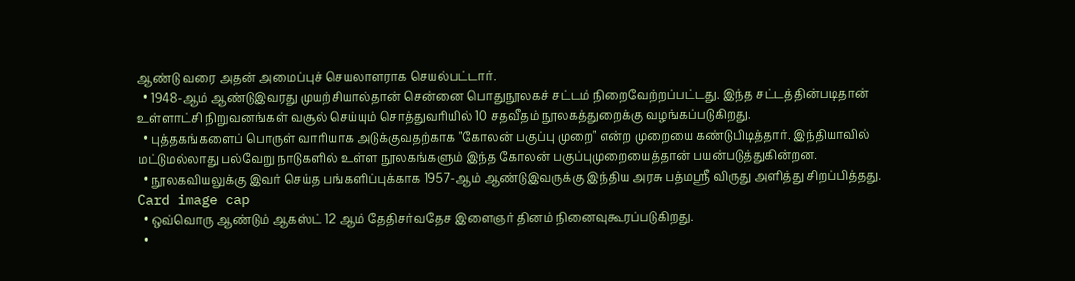ஆண்டு வரை அதன் அமைப்புச் செயலாளராக செயல்பட்டார்.
  • 1948-ஆம் ஆண்டுஇவரது முயற்சியால்தான் சென்னை பொதுநூலகச் சட்டம் நிறைவேற்றப்பட்டது. இந்த சட்டத்தின்படிதான் உள்ளாட்சி நிறுவனங்கள் வசூல் செய்யும் சொத்துவரியில் 10 சதவீதம் நூலகத்துறைக்கு வழங்கப்படுகிறது.
  • புத்தகங்களைப் பொருள் வாரியாக அடுக்குவதற்காக "கோலன் பகுப்பு முறை" என்ற முறையை கண்டுபிடித்தார். இந்தியாவில் மட்டுமல்லாது பல்வேறு நாடுகளில் உள்ள நூலகங்களும் இந்த கோலன் பகுப்புமுறையைத்தான் பயன்படுத்துகின்றன.
  • நூலகவியலுக்கு இவர் செய்த பங்களிப்புக்காக 1957-ஆம் ஆண்டுஇவருக்கு இந்திய அரசு பத்மஸ்ரீ விருது அளித்து சிறப்பித்தது.
Card image cap
  • ஒவ்வொரு ஆண்டும் ஆகஸ்ட் 12 ஆம் தேதிசர்வதேச இளைஞர் தினம் நினைவுகூரப்படுகிறது.
  •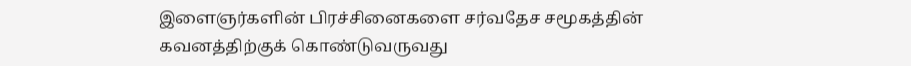இளைஞர்களின் பிரச்சினைகளை சர்வதேச சமூகத்தின் கவனத்திற்குக் கொண்டுவருவது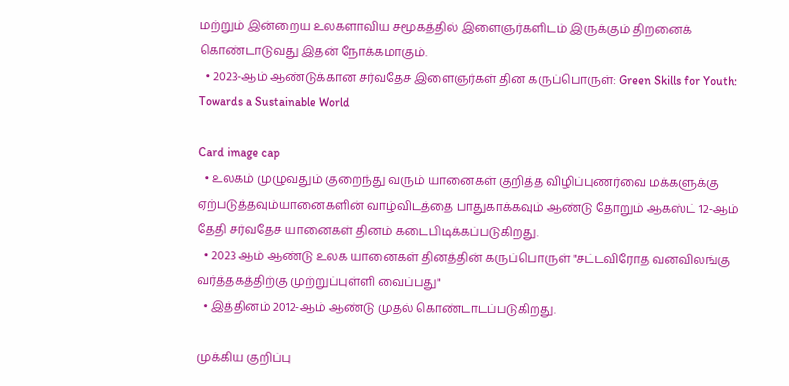மற்றும் இன்றைய உலகளாவிய சமூகத்தில் இளைஞர்களிடம் இருக்கும் திறனைக் கொண்டாடுவது இதன் நோக்கமாகும்.
  • 2023-ஆம் ஆண்டுக்கான சர்வதேச இளைஞர்கள் தின கருப்பொருள்: Green Skills for Youth: Towards a Sustainable World

Card image cap
  • உலகம் முழுவதும் குறைந்து வரும் யானைகள் குறித்த விழிப்புணர்வை மக்களுக்கு ஏற்படுத்தவும்யானைகளின் வாழ்விடத்தை பாதுகாக்கவும் ஆண்டு தோறும் ஆகஸ்ட் 12-ஆம் தேதி சர்வதேச யானைகள் தினம் கடைபிடிக்கப்படுகிறது.
  • 2023 ஆம் ஆண்டு உலக யானைகள் தினத்தின் கருப்பொருள் "சட்டவிரோத வனவிலங்கு வர்த்தகத்திற்கு முற்றுப்புள்ளி வைப்பது"
  • இத்தினம் 2012-ஆம் ஆண்டு முதல் கொண்டாடப்படுகிறது.

முக்கிய குறிப்பு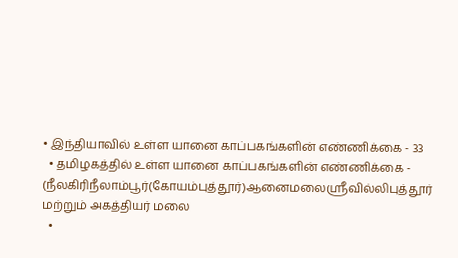• இந்தியாவில் உள்ள யானை காப்பகங்களின் எண்ணிக்கை - 33
  • தமிழகத்தில் உள்ள யானை காப்பகங்களின் எண்ணிக்கை - (நீலகிரிநீலாம்பூர்(கோயம்புத்தூர்)ஆனைமலைஸ்ரீவில்லிபுத்தூர் மற்றும் அகத்தியர் மலை
  •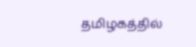தமிழகத்தில்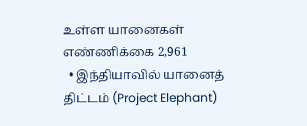உள்ள யானைகள் எண்ணிக்கை 2,961
  • இந்தியாவில் யானைத் திட்டம் (Project Elephant)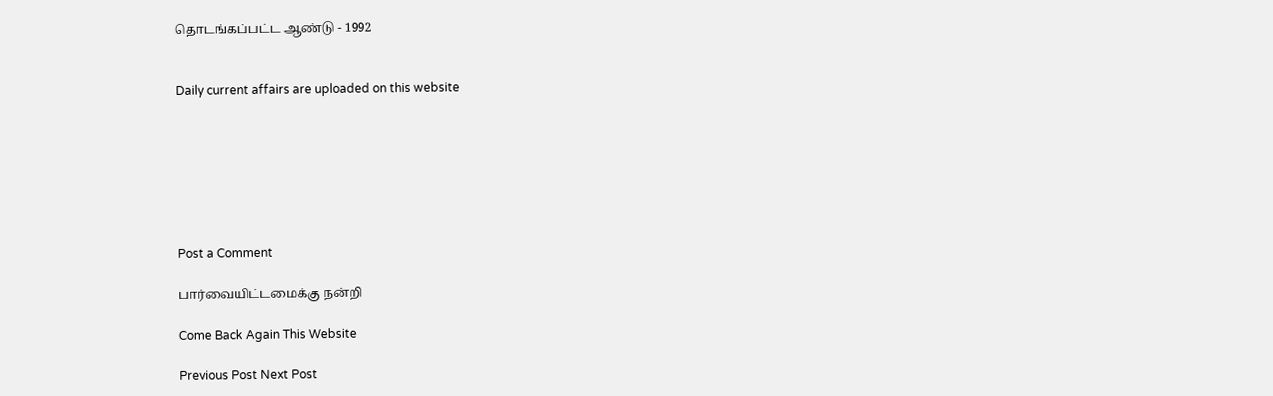தொடங்கப்பட்ட ஆண்டு - 1992


Daily current affairs are uploaded on this website







Post a Comment

பார்வையிட்டமைக்கு நன்றி

Come Back Again This Website

Previous Post Next Post